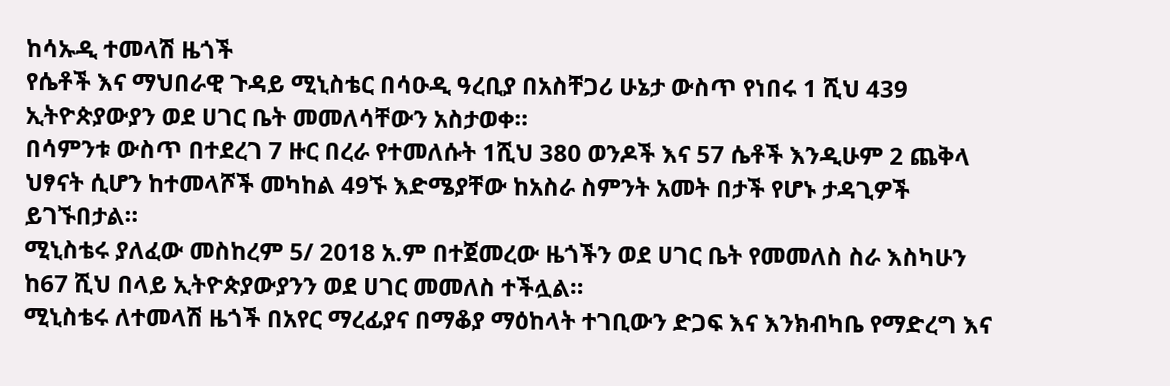ከሳኡዲ ተመላሽ ዜጎች
የሴቶች እና ማህበራዊ ጉዳይ ሚኒስቴር በሳዑዲ ዓረቢያ በአስቸጋሪ ሁኔታ ውስጥ የነበሩ 1 ሺህ 439 ኢትዮጵያውያን ወደ ሀገር ቤት መመለሳቸውን አስታወቀ።
በሳምንቱ ውስጥ በተደረገ 7 ዙር በረራ የተመለሱት 1ሺህ 380 ወንዶች እና 57 ሴቶች እንዲሁም 2 ጨቅላ ህፃናት ሲሆን ከተመላሾች መካከል 49ኙ እድሜያቸው ከአስራ ስምንት አመት በታች የሆኑ ታዳጊዎች ይገኙበታል።
ሚኒስቴሩ ያለፈው መስከረም 5/ 2018 አ.ም በተጀመረው ዜጎችን ወደ ሀገር ቤት የመመለስ ስራ እስካሁን ከ67 ሺህ በላይ ኢትዮጵያውያንን ወደ ሀገር መመለስ ተችሏል።
ሚኒስቴሩ ለተመላሽ ዜጎች በአየር ማረፊያና በማቆያ ማዕከላት ተገቢውን ድጋፍ እና እንክብካቤ የማድረግ እና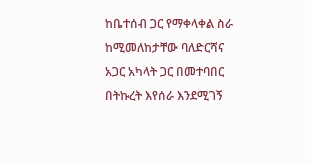ከቤተሰብ ጋር የማቀላቀል ስራ ከሚመለከታቸው ባለድርሻና አጋር አካላት ጋር በመተባበር በትኩረት እየሰራ እንደሚገኝ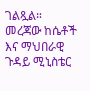ገልጿል።
መረጃው ከሴቶች እና ማህበራዊ ጉዳይ ሚኒስቴር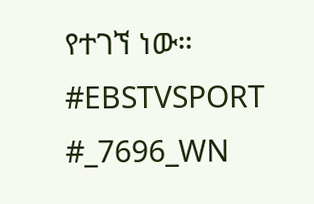የተገኘ ነው።
#EBSTVSPORT
#_7696_WN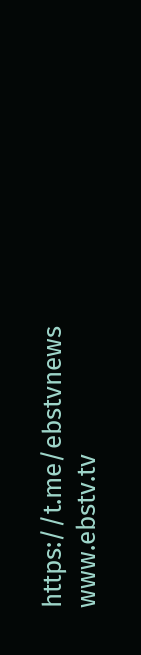https://t.me/ebstvnews
www.ebstv.tv